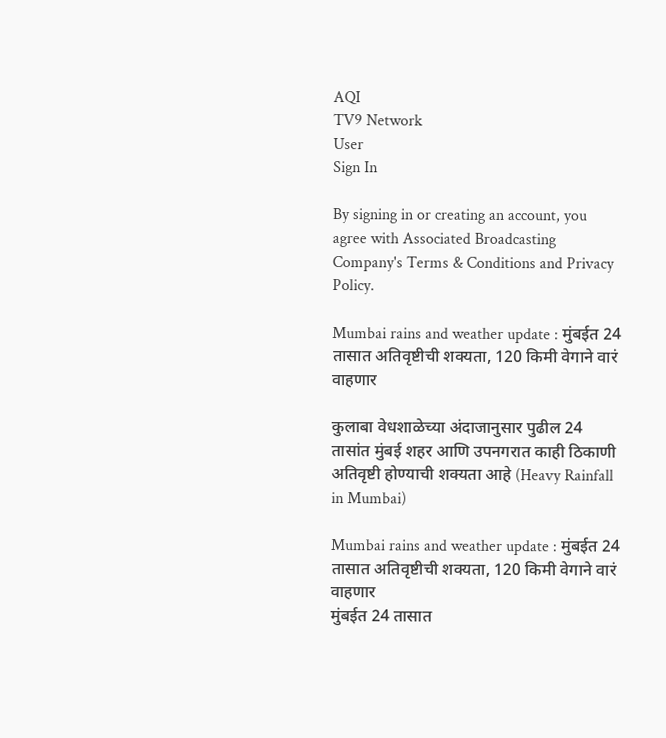AQI
TV9 Network
User
Sign In

By signing in or creating an account, you agree with Associated Broadcasting Company's Terms & Conditions and Privacy Policy.

Mumbai rains and weather update : मुंबईत 24 तासात अतिवृष्टीची शक्यता, 120 किमी वेगाने वारं वाहणार

कुलाबा वेधशाळेच्या अंदाजानुसार पुढील 24 तासांत मुंबई शहर आणि उपनगरात काही ठिकाणी अतिवृष्टी होण्याची शक्यता आहे (Heavy Rainfall in Mumbai)

Mumbai rains and weather update : मुंबईत 24 तासात अतिवृष्टीची शक्यता, 120 किमी वेगाने वारं वाहणार
मुंबईत 24 तासात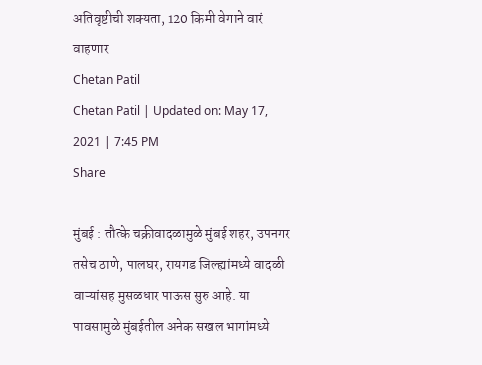अतिवृष्टीची शक्यता, 120 किमी वेगाने वारं वाहणार
Chetan Patil
Chetan Patil | Updated on: May 17, 2021 | 7:45 PM
Share

मुंबई : तौत्के चक्रीवादळामुळे मुंबई शहर, उपनगर तसेच ठाणे, पालघर, रायगड जिल्ह्यांमध्ये वादळी वाऱ्यांसह मुसळधार पाऊस सुरु आहे. या पावसामुळे मुंबईतील अनेक सखल भागांमध्ये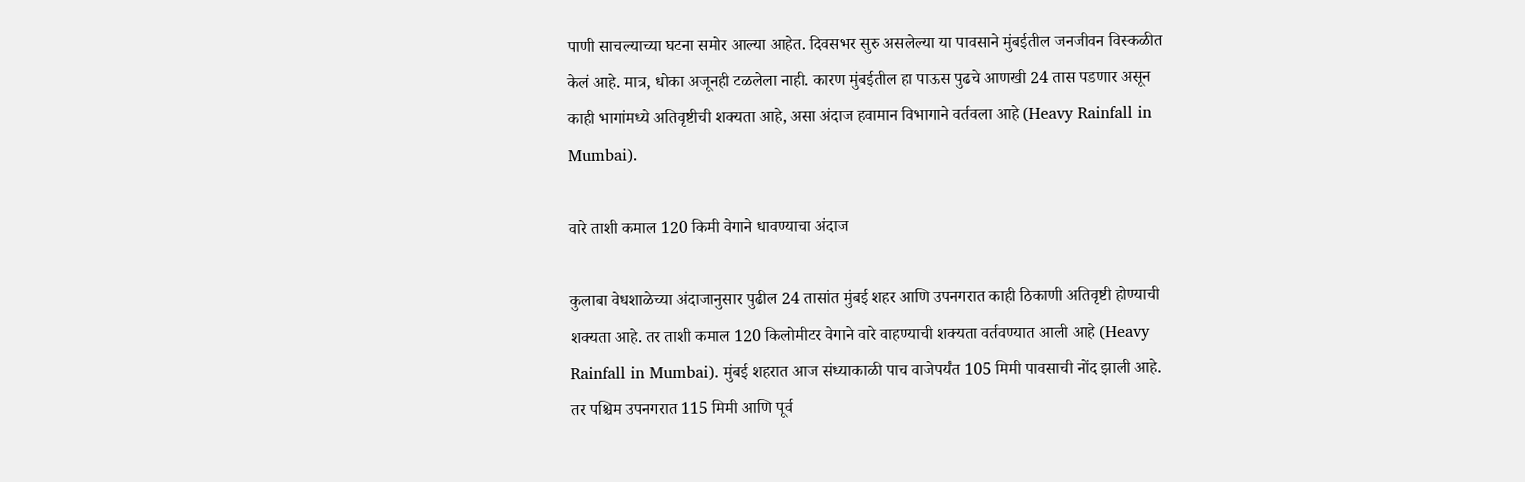पाणी साचल्याच्या घटना समोर आल्या आहेत. दिवसभर सुरु असलेल्या या पावसाने मुंबईतील जनजीवन विस्कळीत केलं आहे. मात्र, धोका अजूनही टळलेला नाही. कारण मुंबईतील हा पाऊस पुढचे आणखी 24 तास पडणार असून काही भागांमध्ये अतिवृष्टीची शक्यता आहे, असा अंदाज हवामान विभागाने वर्तवला आहे (Heavy Rainfall in Mumbai).

वारे ताशी कमाल 120 किमी वेगाने धावण्याचा अंदाज

कुलाबा वेधशाळेच्या अंदाजानुसार पुढील 24 तासांत मुंबई शहर आणि उपनगरात काही ठिकाणी अतिवृष्टी होण्याची शक्यता आहे. तर ताशी कमाल 120 किलोमीटर वेगाने वारे वाहण्याची शक्यता वर्तवण्यात आली आहे (Heavy Rainfall in Mumbai). मुंबई शहरात आज संध्याकाळी पाच वाजेपर्यंत 105 मिमी पावसाची नोंद झाली आहे. तर पश्चिम उपनगरात 115 मिमी आणि पूर्व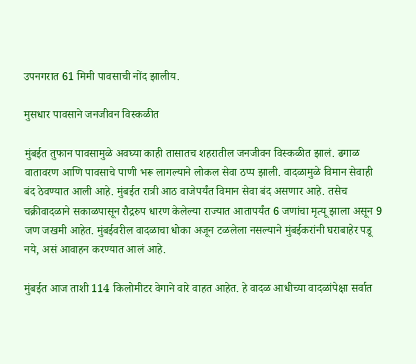उपनगरात 61 मिमी पावसाची नोंद झालीय.

मुसधार पावसाने जनजीवन विस्कळीत

मुंबईत तुफान पावसामुळे अवघ्या काही तासातच शहरातील जनजीवन विस्कळीत झालं. ढगाळ वातावरण आणि पावसाचे पाणी भरू लागल्याने लोकल सेवा ठप्प झाली. वादळामुळे विमान सेवाही बंद ठेवण्यात आली आहे. मुंबईत रात्री आठ वाजेपर्यंत विमान सेवा बंद असणार आहे. तसेच चक्रीवादळाने सकाळपासून रौद्ररुप धारण केलेल्या राज्यात आतापर्यंत 6 जणांचा मृत्यू झाला असून 9 जण जखमी आहेत. मुंबईवरील वादळाचा धोका अजून टळलेला नसल्याने मुंबईकरांनी घराबाहेर पडू नये, असं आवाहन करण्यात आलं आहे.

मुंबईत आज ताशी 114 किलोमीटर वेगाने वारे वाहत आहेत. हे वादळ आधीच्या वादळांपेक्षा सर्वात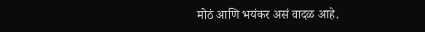मोठं आणि भयंकर असं वादळ आहे.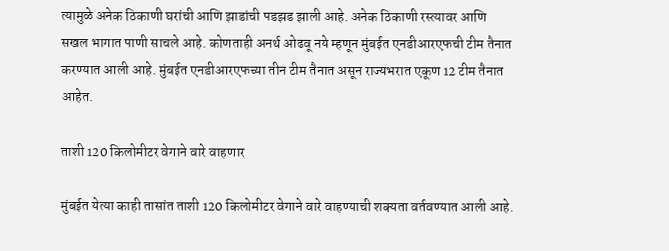त्यामुळे अनेक ठिकाणी घरांची आणि झाडांची पडझड झाली आहे. अनेक ठिकाणी रस्त्यावर आणि सखल भागात पाणी साचले आहे. कोणताही अनर्थ ओढवू नये म्हणून मुंबईत एनडीआरएफची टीम तैनात करण्यात आली आहे. मुंबईत एनडीआरएफच्या तीन टीम तैनात असून राज्यभरात एकूण 12 टीम तैनात आहेत.

ताशी 120 किलोमीटर वेगाने वारे वाहणार

मुंबईत येत्या काही तासांत ताशी 120 किलोमीटर वेगाने वारे वाहण्याची शक्यता वर्तवण्यात आली आहे.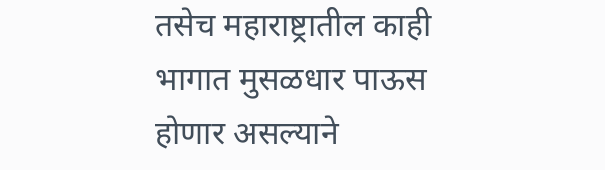तसेच महाराष्ट्रातील काही भागात मुसळधार पाऊस होणार असल्याने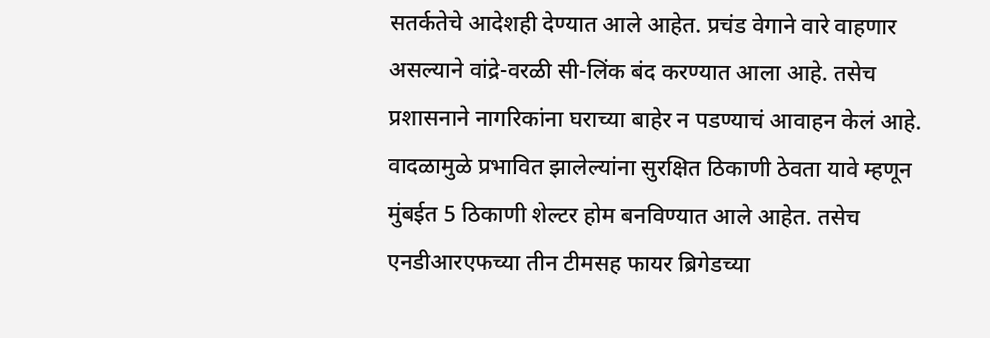सतर्कतेचे आदेशही देण्यात आले आहेत. प्रचंड वेगाने वारे वाहणार असल्याने वांद्रे-वरळी सी-लिंक बंद करण्यात आला आहे. तसेच प्रशासनाने नागरिकांना घराच्या बाहेर न पडण्याचं आवाहन केलं आहे. वादळामुळे प्रभावित झालेल्यांना सुरक्षित ठिकाणी ठेवता यावे म्हणून मुंबईत 5 ठिकाणी शेल्टर होम बनविण्यात आले आहेत. तसेच एनडीआरएफच्या तीन टीमसह फायर ब्रिगेडच्या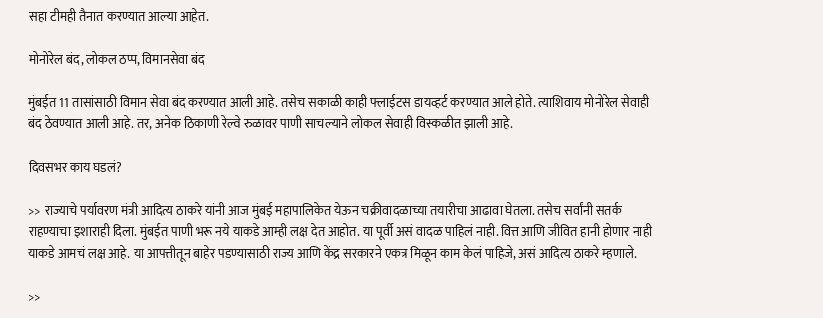सहा टीमही तैनात करण्यात आल्या आहेत.

मोनोरेल बंद, लोकल ठप्प, विमानसेवा बंद

मुंबईत 11 तासांसाठी विमान सेवा बंद करण्यात आली आहे. तसेच सकाळी काही फ्लाईटस डायव्हर्ट करण्यात आले होते. त्याशिवाय मोनोरेल सेवाही बंद ठेवण्यात आली आहे. तर, अनेक ठिकाणी रेल्वे रुळावर पाणी साचल्याने लोकल सेवाही विस्कळीत झाली आहे.

दिवसभर काय घडलं?

>> राज्याचे पर्यावरण मंत्री आदित्य ठाकरे यांनी आज मुंबई महापालिकेत येऊन चक्रीवादळाच्या तयारीचा आढावा घेतला. तसेच सर्वांनी सतर्क राहण्याचा इशाराही दिला. मुंबईत पाणी भरू नये याकडे आम्ही लक्ष देत आहोत. या पूर्वी असं वादळ पाहिलं नाही. वित्त आणि जीवित हानी होणार नाही याकडे आमचं लक्ष आहे. या आपत्तीतून बाहेर पडण्यासाठी राज्य आणि केंद्र सरकारने एकत्र मिळून काम केलं पाहिजे, असं आदित्य ठाकरे म्हणाले.

>>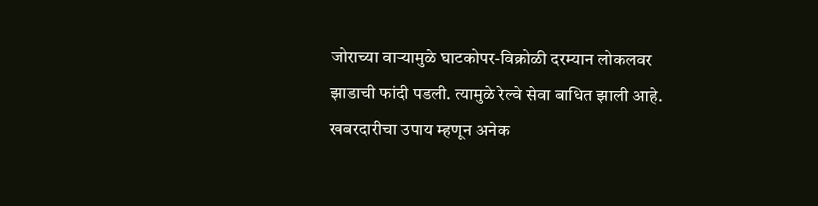जोराच्या वाऱ्यामुळे घाटकोपर-विक्रोळी दरम्यान लोकलवर झाडाची फांदी पडली. त्यामुळे रेल्वे सेवा बाधित झाली आहे. खबरदारीचा उपाय म्हणून अनेक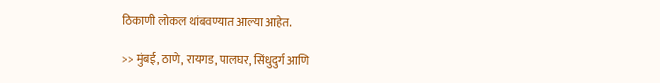ठिकाणी लोकल थांबवण्यात आल्या आहेत.

>> मुंबई, ठाणे, रायगड, पालघर, सिंधुदुर्ग आणि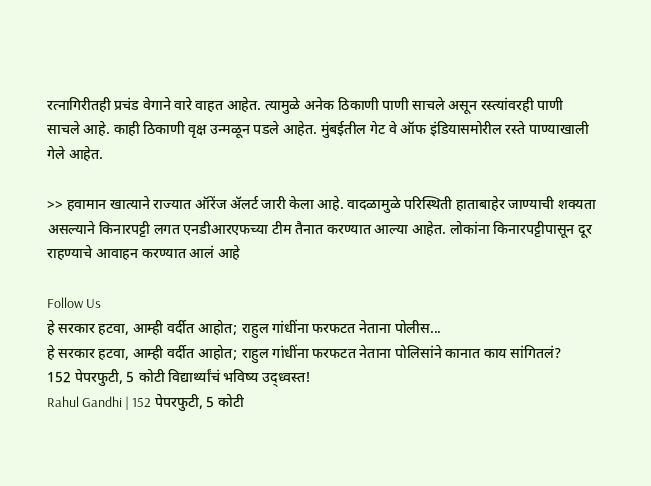रत्नागिरीतही प्रचंड वेगाने वारे वाहत आहेत. त्यामुळे अनेक ठिकाणी पाणी साचले असून रस्त्यांवरही पाणी साचले आहे. काही ठिकाणी वृक्ष उन्मळून पडले आहेत. मुंबईतील गेट वे ऑफ इंडियासमोरील रस्ते पाण्याखाली गेले आहेत.

>> हवामान खात्याने राज्यात ऑरेंज ॲलर्ट जारी केला आहे. वादळामुळे परिस्थिती हाताबाहेर जाण्याची शक्यता असल्याने किनारपट्टी लगत एनडीआरएफच्या टीम तैनात करण्यात आल्या आहेत. लोकांना किनारपट्टीपासून दूर राहण्याचे आवाहन करण्यात आलं आहे

Follow Us
हे सरकार हटवा, आम्ही वर्दीत आहोत; राहुल गांधींना फरफटत नेताना पोलीस...
हे सरकार हटवा, आम्ही वर्दीत आहोत; राहुल गांधींना फरफटत नेताना पोलिसांने कानात काय सांगितलं?
152 पेपरफुटी, 5 कोटी विद्यार्थ्यांचं भविष्य उद्ध्वस्त!
Rahul Gandhi | 152 पेपरफुटी, 5 कोटी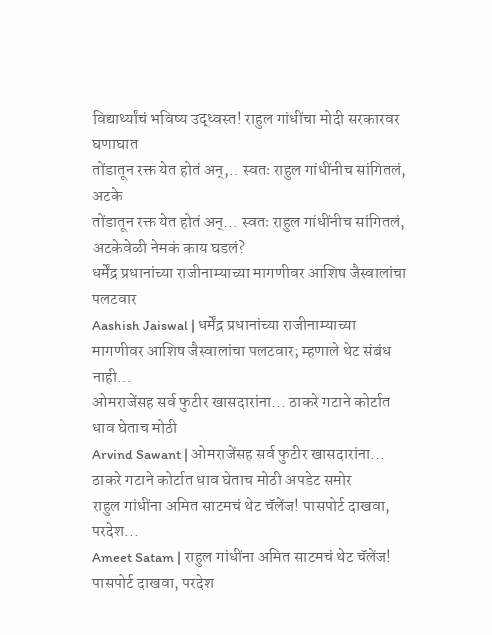विद्यार्थ्यांचं भविष्य उद्ध्वस्त! राहुल गांधींचा मोदी सरकारवर घणाघात
तोंडातून रक्त येत होतं अन्,.. स्वतः राहुल गांधींनीच सांगितलं, अटके
तोंडातून रक्त येत होतं अन्... स्वतः राहुल गांधींनीच सांगितलं, अटकेवेळी नेमकं काय घडलं?
धर्मेंद्र प्रधानांच्या राजीनाम्याच्या मागणीवर आशिष जैस्वालांचा पलटवार
Aashish Jaiswal | धर्मेंद्र प्रधानांच्या राजीनाम्याच्या मागणीवर आशिष जैस्वालांचा पलटवार; म्हणाले थेट संबंध नाही...
ओमराजेंसह सर्व फुटीर खासदारांना... ठाकरे गटाने कोर्टात धाव घेताच मोठी
Arvind Sawant | ओमराजेंसह सर्व फुटीर खासदारांना... ठाकरे गटाने कोर्टात धाव घेताच मोठी अपडेट समोर
राहुल गांधींना अमित साटमचं थेट चॅलेंज! पासपोर्ट दाखवा, परदेश...
Ameet Satam | राहुल गांधींना अमित साटमचं थेट चॅलेंज! पासपोर्ट दाखवा, परदेश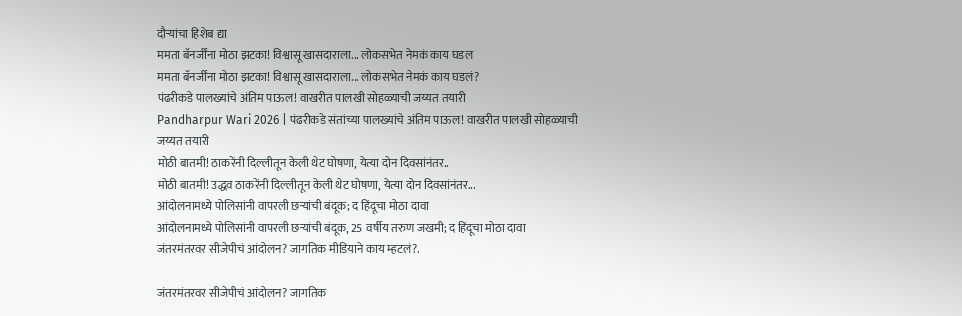दौऱ्यांचा हिशेब द्या
ममता बॅनर्जींना मोठा झटका! विश्वासू खासदाराला... लोकसभेत नेमकं काय घडल
ममता बॅनर्जींना मोठा झटका! विश्वासू खासदाराला... लोकसभेत नेमकं काय घडलं?
पंढरीकडे पालख्यांचे अंतिम पाऊल! वाखरीत पालखी सोहळ्याची जय्यत तयारी
Pandharpur Wari 2026 | पंढरीकडे संतांच्या पालख्यांचे अंतिम पाऊल! वाखरीत पालखी सोहळ्याची जय्यत तयारी
मोठी बातमी! ठाकरेंनी दिल्लीतून केली थेट घोषणा, येत्या दोन दिवसांनंतर..
मोठी बातमी! उद्धव ठाकरेंनी दिल्लीतून केली थेट घोषणा, येत्या दोन दिवसांनंतर...
आंदोलनामध्ये पोलिसांनी वापरली छऱ्यांची बंदूक; द हिंदूचा मोठा दावा
आंदोलनामध्ये पोलिसांनी वापरली छऱ्यांची बंदूक, 25 वर्षीय तरुण जखमी; द हिंदूचा मोठा दावा
जंतरमंतरवर सीजेपीचं आंदोलन? जागतिक मीडियाने काय म्हटलं?.

जंतरमंतरवर सीजेपीचं आंदोलन? जागतिक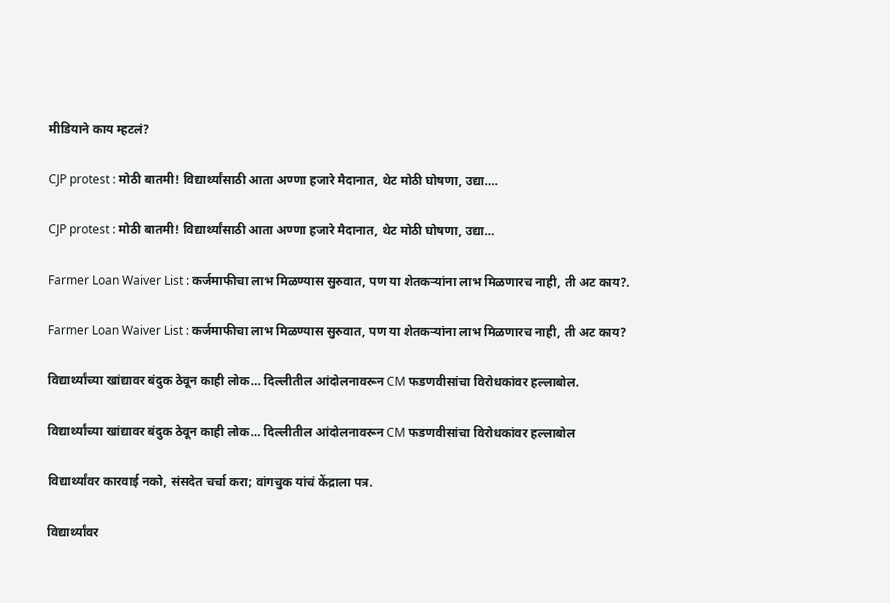मीडियाने काय म्हटलं?

CJP protest : मोठी बातमी! विद्यार्थ्यांसाठी आता अण्णा हजारे मैदानात, थेट मोठी घोषणा, उद्या….

CJP protest : मोठी बातमी! विद्यार्थ्यांसाठी आता अण्णा हजारे मैदानात, थेट मोठी घोषणा, उद्या…

Farmer Loan Waiver List : कर्जमाफीचा लाभ मिळण्यास सुरुवात, पण या शेतकऱ्यांना लाभ मिळणारच नाही, ती अट काय?.

Farmer Loan Waiver List : कर्जमाफीचा लाभ मिळण्यास सुरुवात, पण या शेतकऱ्यांना लाभ मिळणारच नाही, ती अट काय?

विद्यार्थ्यांच्या खांद्यावर बंदुक ठेवून काही लोक… दिल्लीतील आंदोलनावरून CM फडणवीसांचा विरोधकांवर हल्लाबोल.

विद्यार्थ्यांच्या खांद्यावर बंदुक ठेवून काही लोक… दिल्लीतील आंदोलनावरून CM फडणवीसांचा विरोधकांवर हल्लाबोल

विद्यार्थ्यांवर कारवाई नको, संसदेत चर्चा करा; वांगचुक यांचं केंद्राला पत्र.

विद्यार्थ्यांवर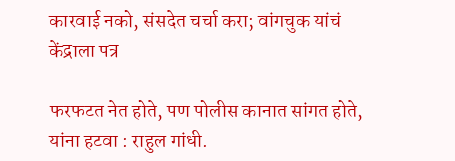कारवाई नको, संसदेत चर्चा करा; वांगचुक यांचं केंद्राला पत्र

फरफटत नेत होते, पण पोलीस कानात सांगत होते, यांना हटवा : राहुल गांधी.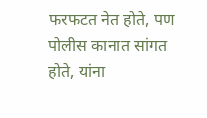फरफटत नेत होते, पण पोलीस कानात सांगत होते, यांना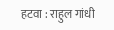हटवा : राहुल गांधी